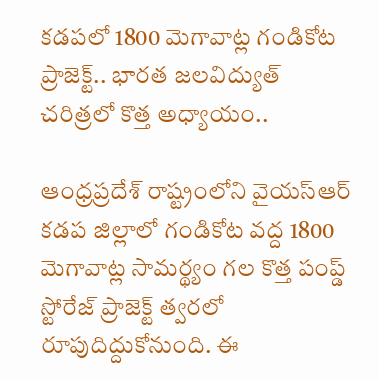కడపలో 1800 మెగావాట్ల గండికోట ప్రాజెక్ట్.. భారత జలవిద్యుత్ చరిత్రలో కొత్త అధ్యాయం..

ఆంధ్రప్రదేశ్ రాష్ట్రంలోని వైయస్ఆర్ కడప జిల్లాలో గండికోట వద్ద 1800 మెగావాట్ల సామర్థ్యం గల కొత్త పంప్డ్ స్టోరేజ్ ప్రాజెక్ట్ త్వరలో రూపుదిద్దుకోనుంది. ఈ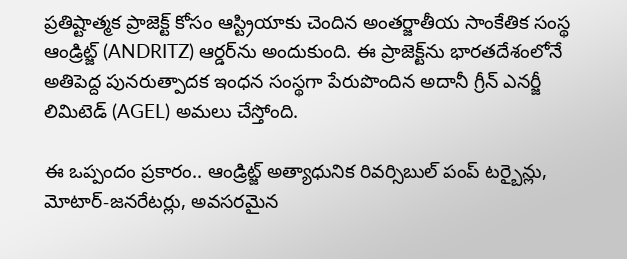ప్రతిష్టాత్మక ప్రాజెక్ట్ కోసం ఆస్ట్రియాకు చెందిన అంతర్జాతీయ సాంకేతిక సంస్థ ఆండ్రిట్జ్ (ANDRITZ) ఆర్డర్‌ను అందుకుంది. ఈ ప్రాజెక్ట్‌ను భారతదేశంలోనే అతిపెద్ద పునరుత్పాదక ఇంధన సంస్థగా పేరుపొందిన అదానీ గ్రీన్ ఎనర్జీ లిమిటెడ్ (AGEL) అమలు చేస్తోంది.

ఈ ఒప్పందం ప్రకారం.. ఆండ్రిట్జ్ అత్యాధునిక రివర్సిబుల్ పంప్ టర్బైన్లు, మోటార్-జనరేటర్లు, అవసరమైన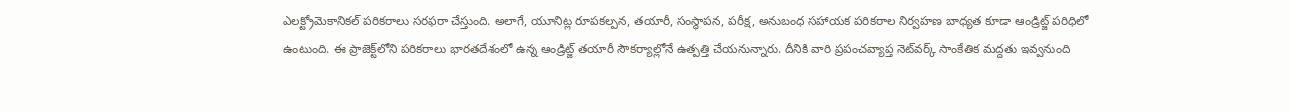ఎలక్ట్రోమెకానికల్ పరికరాలు సరఫరా చేస్తుంది. అలాగే, యూనిట్ల రూపకల్పన, తయారీ, సంస్థాపన, పరీక్ష, అనుబంధ సహాయక పరికరాల నిర్వహణ బాధ్యత కూడా ఆండ్రిట్జ్ పరిధిలో ఉంటుంది. ఈ ప్రాజెక్ట్‌లోని పరికరాలు భారతదేశంలో ఉన్న ఆండ్రిట్జ్ తయారీ సౌకర్యాల్లోనే ఉత్పత్తి చేయనున్నారు. దీనికి వారి ప్రపంచవ్యాప్త నెట్‌వర్క్ సాంకేతిక మద్దతు ఇవ్వనుంది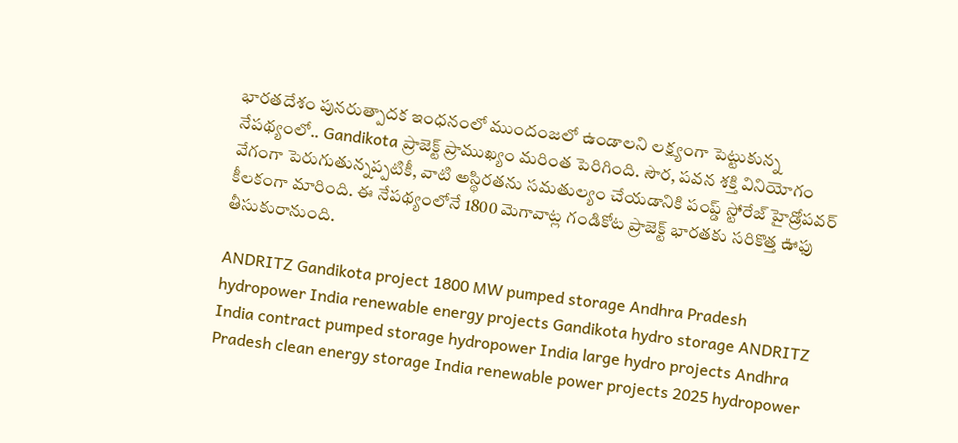భారతదేశం పునరుత్పాదక ఇంధనంలో ముందంజలో ఉండాలని లక్ష్యంగా పెట్టుకున్న నేపథ్యంలో.. Gandikota ప్రాజెక్ట్ ప్రాముఖ్యం మరింత పెరిగింది. సౌర, పవన శక్తి వినియోగం వేగంగా పెరుగుతున్నప్పటికీ, వాటి అస్థిరతను సమతుల్యం చేయడానికి పంప్డ్ స్టోరేజ్ హైడ్రోపవర్ కీలకంగా మారింది. ఈ నేపథ్యంలోనే 1800 మెగావాట్ల గండికోట ప్రాజెక్ట్ భారతకు సరికొత్త ఊఫు తీసుకురానుంది.

ANDRITZ Gandikota project 1800 MW pumped storage Andhra Pradesh hydropower India renewable energy projects Gandikota hydro storage ANDRITZ India contract pumped storage hydropower India large hydro projects Andhra Pradesh clean energy storage India renewable power projects 2025 hydropower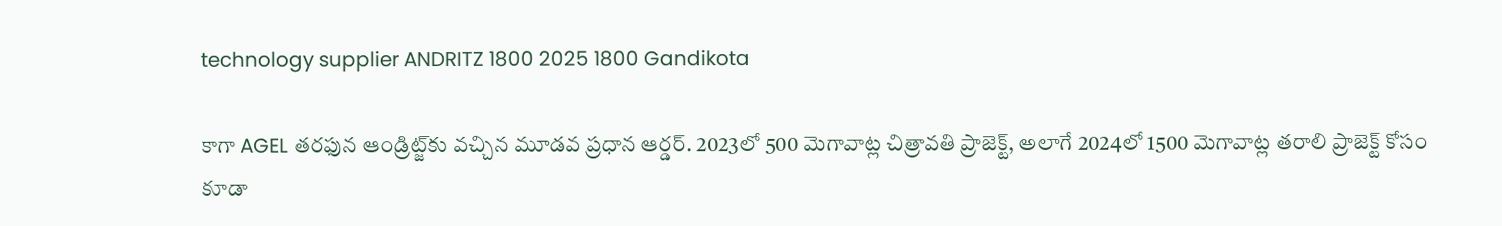technology supplier ANDRITZ 1800 2025 1800 Gandikota

కాగా AGEL తరఫున ఆండ్రిట్జ్‌కు వచ్చిన మూడవ ప్రధాన ఆర్డర్. 2023లో 500 మెగావాట్ల చిత్రావతి ప్రాజెక్ట్, అలాగే 2024లో 1500 మెగావాట్ల తరాలి ప్రాజెక్ట్ కోసం కూడా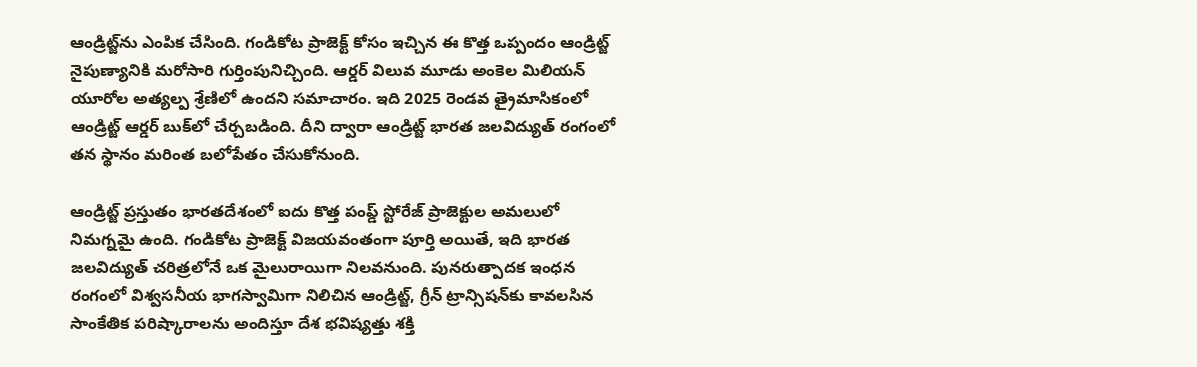ఆండ్రిట్జ్‌ను ఎంపిక చేసింది. గండికోట ప్రాజెక్ట్ కోసం ఇచ్చిన ఈ కొత్త ఒప్పందం ఆండ్రిట్జ్ నైపుణ్యానికి మరోసారి గుర్తింపునిచ్చింది. ఆర్డర్ విలువ మూడు అంకెల మిలియన్ యూరోల అత్యల్ప శ్రేణిలో ఉందని సమాచారం. ఇది 2025 రెండవ త్రైమాసికంలో ఆండ్రిట్జ్ ఆర్డర్ బుక్‌లో చేర్చబడింది. దీని ద్వారా ఆండ్రిట్జ్ భారత జలవిద్యుత్ రంగంలో తన స్థానం మరింత బలోపేతం చేసుకోనుంది.

ఆండ్రిట్జ్ ప్రస్తుతం భారతదేశంలో ఐదు కొత్త పంప్డ్ స్టోరేజ్ ప్రాజెక్టుల అమలులో నిమగ్నమై ఉంది. గండికోట ప్రాజెక్ట్ విజయవంతంగా పూర్తి అయితే, ఇది భారత జలవిద్యుత్ చరిత్రలోనే ఒక మైలురాయిగా నిలవనుంది. పునరుత్పాదక ఇంధన రంగంలో విశ్వసనీయ భాగస్వామిగా నిలిచిన ఆండ్రిట్జ్, గ్రీన్ ట్రాన్సిషన్‌కు కావలసిన సాంకేతిక పరిష్కారాలను అందిస్తూ దేశ భవిష్యత్తు శక్తి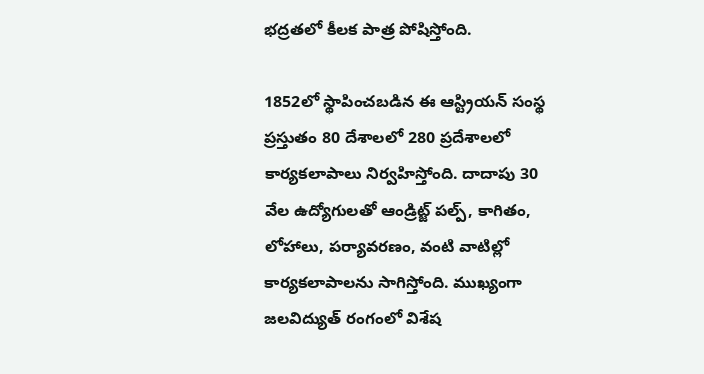భద్రతలో కీలక పాత్ర పోషిస్తోంది.

1852లో స్థాపించబడిన ఈ ఆస్ట్రియన్ సంస్థ ప్రస్తుతం 80 దేశాలలో 280 ప్రదేశాలలో కార్యకలాపాలు నిర్వహిస్తోంది. దాదాపు 30 వేల ఉద్యోగులతో ఆండ్రిట్జ్ పల్ప్, కాగితం, లోహాలు, పర్యావరణం, వంటి వాటిల్లో కార్యకలాపాలను సాగిస్తోంది. ముఖ్యంగా జలవిద్యుత్ రంగంలో విశేష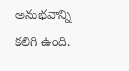అనుభవాన్ని కలిగి ఉంది.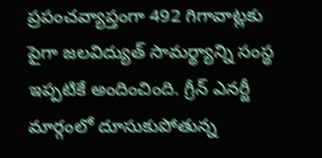ప్రపంచవ్యాప్తంగా 492 గిగావాట్లకు పైగా జలవిద్యుత్ సామర్థ్యాన్ని సంస్థ ఇప్పటికే అందించింది. గ్రీన్ ఎనర్జీ మార్గంలో దూసుకుపోతున్న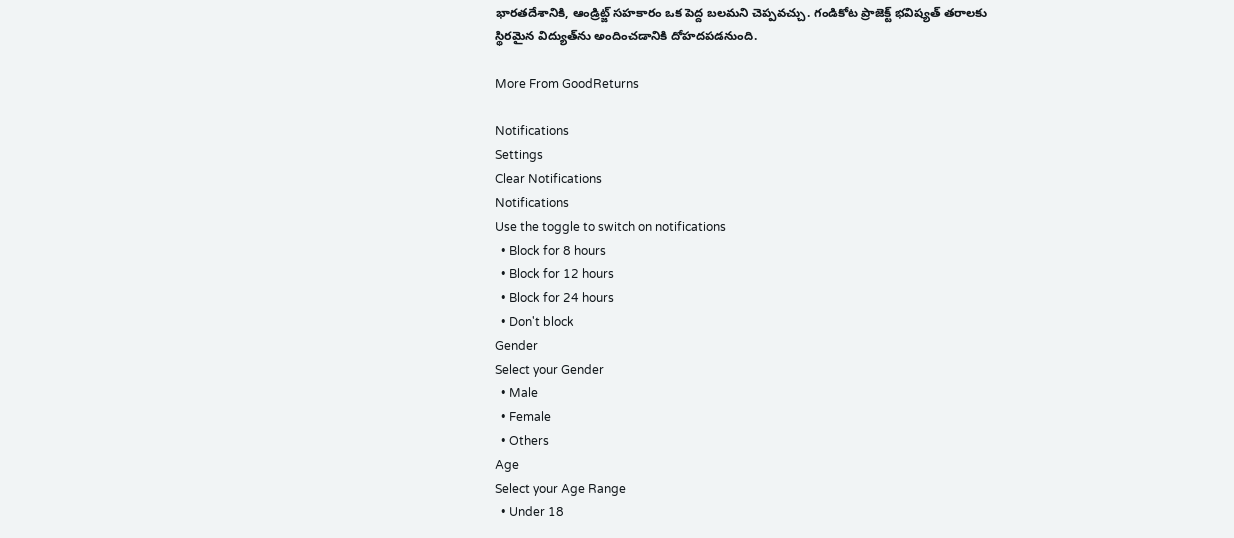భారతదేశానికి, ఆండ్రిట్జ్ సహకారం ఒక పెద్ద బలమని చెప్పవచ్చు. గండికోట ప్రాజెక్ట్ భవిష్యత్ తరాలకు స్థిరమైన విద్యుత్‌ను అందించడానికి దోహదపడనుంది.

More From GoodReturns

Notifications
Settings
Clear Notifications
Notifications
Use the toggle to switch on notifications
  • Block for 8 hours
  • Block for 12 hours
  • Block for 24 hours
  • Don't block
Gender
Select your Gender
  • Male
  • Female
  • Others
Age
Select your Age Range
  • Under 18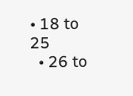• 18 to 25
  • 26 to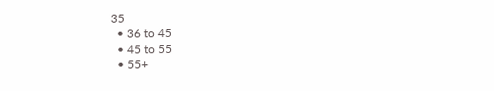35
  • 36 to 45
  • 45 to 55
  • 55+